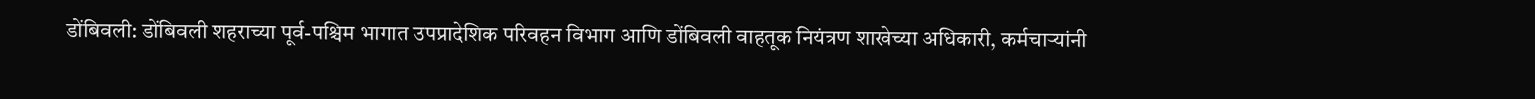डोंबिवली: डोंबिवली शहराच्या पूर्व-पश्चिम भागात उपप्रादेशिक परिवहन विभाग आणि डोंबिवली वाहतूक नियंत्रण शाखेच्या अधिकारी, कर्मचाऱ्यांनी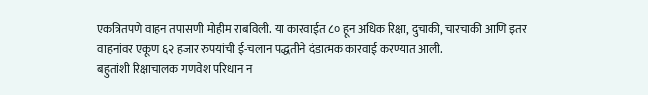एकत्रितपणे वाहन तपासणी मोहीम राबविली. या कारवाईत ८० हून अधिक रिक्षा, दुचाकी, चारचाकी आणि इतर वाहनांवर एकूण ६२ हजार रुपयांची ई-चलान पद्धतीने दंडात्मक कारवाई करण्यात आली.
बहुतांशी रिक्षाचालक गणवेश परिधान न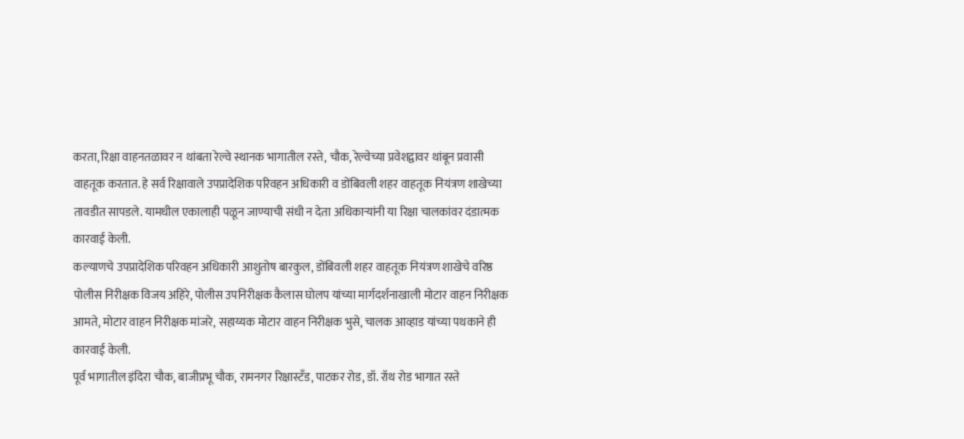करता, रिक्षा वाहनतळावर न थांबता रेल्वे स्थानक भागातील रस्ते, चौक, रेल्वेच्या प्रवेशद्वावर थांबून प्रवासी वाहतूक करतात. हे सर्व रिक्षावाले उपप्रादेशिक परिवहन अधिकारी व डोंबिवली शहर वाहतूक नियंत्रण शाखेच्या तावडीत सापडले. यामधील एकालाही पळून जाण्याची संधी न देता अधिकाऱ्यांनी या रिक्षा चालकांवर दंडात्मक कारवाई केली.
कल्याणचे उपप्रादेशिक परिवहन अधिकारी आशुतोष बारकुल, डोंबिवली शहर वाहतूक नियंत्रण शाखेचे वरिष्ठ पोलीस निरीक्षक विजय अहिरे, पोलीस उपनिरीक्षक कैलास घोलप यांच्या मार्गदर्शनाखाली मोटार वाहन निरीक्षक आमते, मोटार वाहन निरीक्षक मांजरे, सहाय्यक मोटार वाहन निरीक्षक भुसे, चालक आव्हाड यांच्या पथकाने ही कारवाई केली.
पूर्व भागातील इंदिरा चौक, बाजीप्रभू चौक, रामनगर रिक्षास्टँड, पाटकर रोड, डॉ. रॉथ रोड भागात रस्ते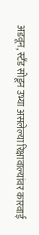अडवून, स्टँड सोडून उभ्या असलेल्या रिक्षावाल्यांवर कारवाई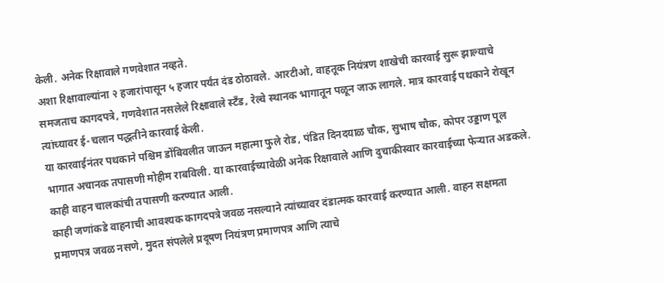केली. अनेक रिक्षावाले गणवेशात नव्हते.
अशा रिक्षावाल्यांना २ हजारांपासून ५ हजार पर्यंत दंड ठोठावले. आरटीओ, वाहतूक नियंत्रण शाखेची कारवाई सुरू झाल्याचे समजताच कागदपत्रे, गणवेशात नसलेले रिक्षावाले स्टँड, रेल्वे स्थानक भागातून पळून जाऊ लागले. मात्र कारवाई पथकाने रोखून त्यांच्यावर ई-चलान पद्धतीने कारवाई केली.
या कारवाईनंतर पथकाने पश्चिम डोंबिवलीत जाऊन महात्मा फुले रोड, पंडित दिनदयाळ चौक, सुभाष चौक, कोपर उड्डाण पूल भागात अचानक तपासणी मोहीम राबविली. या कारवाईच्यावेळी अनेक रिक्षावाले आणि दुचाकीस्वार कारवाईच्या फेऱ्यात अडकले. काही वाहन चालकांची तपासणी करण्यात आली.
काही जणांकडे वाहनाची आवश्यक कागदपत्रे जवळ नसल्याने त्यांच्यावर दंडात्मक कारवाई करण्यात आली. वाहन सक्षमता प्रमाणपत्र जवळ नसणे, मुदत संपलेले प्रदूषण नियंत्रण प्रमाणपत्र आणि त्याचे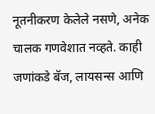नूतनीकरण केलेले नसणे, अनेक चालक गणवेशात नव्हते. काही जणांकडे बॅज, लायसन्स आणि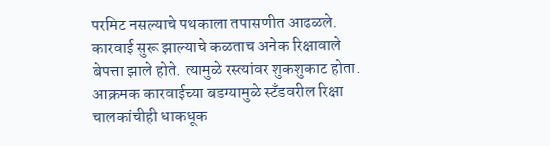परमिट नसल्याचे पथकाला तपासणीत आढळले.
कारवाई सुरू झाल्याचे कळताच अनेक रिक्षावाले बेपत्ता झाले होते. त्यामुळे रस्त्यांवर शुकशुकाट होता. आक्रमक कारवाईच्या बडग्यामुळे स्टँडवरील रिक्षा चालकांचीही धाकधूक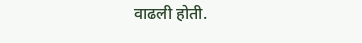वाढली होती.